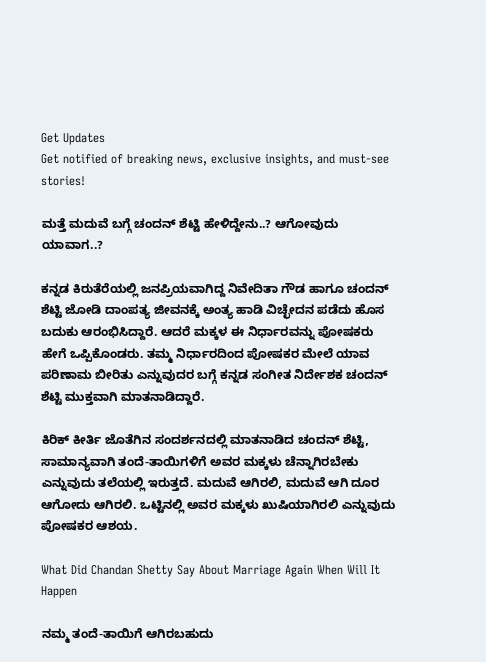Get Updates
Get notified of breaking news, exclusive insights, and must-see stories!

ಮತ್ತೆ ಮದುವೆ ಬಗ್ಗೆ ಚಂದನ್‌ ಶೆಟ್ಟಿ ಹೇಳಿದ್ದೇನು..? ಆಗೋವುದು ಯಾವಾಗ..?

ಕನ್ನಡ ಕಿರುತೆರೆಯಲ್ಲಿ ಜನಪ್ರಿಯವಾಗಿದ್ದ ನಿವೇದಿತಾ ಗೌಡ ಹಾಗೂ ಚಂದನ್‌ ಶೆಟ್ಟಿ ಜೋಡಿ ದಾಂಪತ್ಯ ಜೀವನಕ್ಕೆ ಅಂತ್ಯ ಹಾಡಿ ವಿಚ್ಛೇದನ ಪಡೆದು ಹೊಸ ಬದುಕು ಆರಂಭಿಸಿದ್ದಾರೆ. ಆದರೆ ಮಕ್ಕಳ ಈ ನಿರ್ಧಾರವನ್ನು ಪೋಷಕರು ಹೇಗೆ ಒಪ್ಪಿಕೊಂಡರು. ತಮ್ಮ ನಿರ್ಧಾರದಿಂದ ಪೋಷಕರ ಮೇಲೆ ಯಾವ ಪರಿಣಾಮ ಬೀರಿತು ಎನ್ನುವುದರ ಬಗ್ಗೆ ಕನ್ನಡ ಸಂಗೀತ ನಿರ್ದೇಶಕ ಚಂದನ್‌ ಶೆಟ್ಟಿ ಮುಕ್ತವಾಗಿ ಮಾತನಾಡಿದ್ದಾರೆ.

ಕಿರಿಕ್‌ ಕೀರ್ತಿ ಜೊತೆಗಿನ ಸಂದರ್ಶನದಲ್ಲಿ ಮಾತನಾಡಿದ ಚಂದನ್‌ ಶೆಟ್ಟಿ, ಸಾಮಾನ್ಯವಾಗಿ ತಂದೆ-ತಾಯಿಗಳಿಗೆ ಅವರ ಮಕ್ಕಳು ಚೆನ್ನಾಗಿರಬೇಕು ಎನ್ನುವುದು ತಲೆಯಲ್ಲಿ ಇರುತ್ತದೆ. ಮದುವೆ ಆಗಿರಲಿ, ಮದುವೆ ಆಗಿ ದೂರ ಆಗೋದು ಆಗಿರಲಿ. ಒಟ್ಟಿನಲ್ಲಿ ಅವರ ಮಕ್ಕಳು ಖುಷಿಯಾಗಿರಲಿ ಎನ್ನುವುದು ಪೋಷಕರ ಆಶಯ.

What Did Chandan Shetty Say About Marriage Again When Will It Happen

ನಮ್ಮ ತಂದೆ-ತಾಯಿಗೆ ಆಗಿರಬಹುದು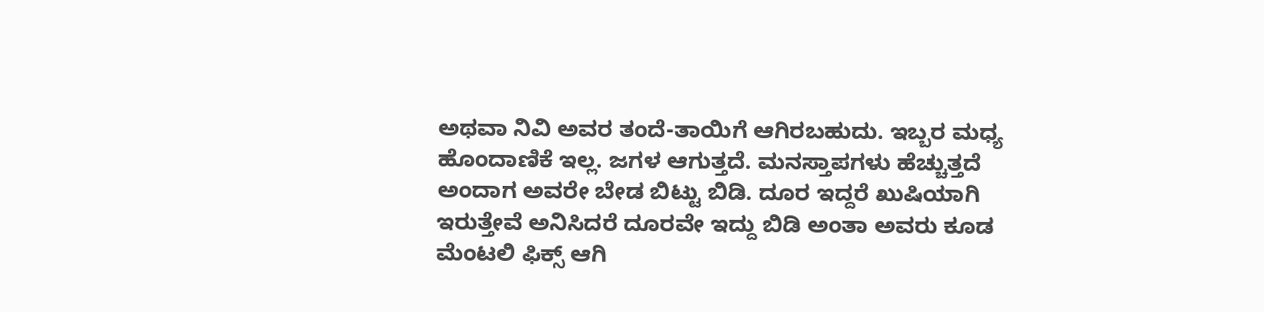ಅಥವಾ ನಿವಿ ಅವರ ತಂದೆ-ತಾಯಿಗೆ ಆಗಿರಬಹುದು. ಇಬ್ಬರ ಮಧ್ಯ ಹೊಂದಾಣಿಕೆ ಇಲ್ಲ. ಜಗಳ ಆಗುತ್ತದೆ. ಮನಸ್ತಾಪಗಳು ಹೆಚ್ಚುತ್ತದೆ ಅಂದಾಗ ಅವರೇ ಬೇಡ ಬಿಟ್ಟು ಬಿಡಿ. ದೂರ ಇದ್ದರೆ ಖುಷಿಯಾಗಿ ಇರುತ್ತೇವೆ ಅನಿಸಿದರೆ ದೂರವೇ ಇದ್ದು ಬಿಡಿ ಅಂತಾ ಅವರು ಕೂಡ ಮೆಂಟಲಿ ಫಿಕ್ಸ್‌ ಆಗಿ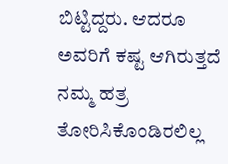ಬಿಟ್ಟಿದ್ದರು. ಆದರೂ ಅವರಿಗೆ ಕಷ್ಟ ಆಗಿರುತ್ತದೆ ನಮ್ಮ ಹತ್ರ ತೋರಿಸಿಕೊಂಡಿರಲಿಲ್ಲ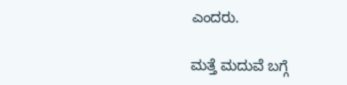ಎಂದರು.

ಮತ್ತೆ ಮದುವೆ ಬಗ್ಗೆ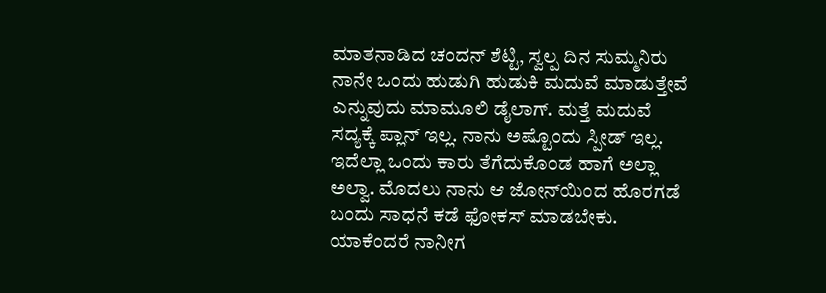ಮಾತನಾಡಿದ ಚಂದನ್‌ ಶೆಟ್ಟಿ, ಸ್ವಲ್ಪ ದಿನ ಸುಮ್ಮನಿರು ನಾನೇ ಒಂದು ಹುಡುಗಿ ಹುಡುಕಿ ಮದುವೆ ಮಾಡುತ್ತೇವೆ ಎನ್ನುವುದು ಮಾಮೂಲಿ ಡೈಲಾಗ್‌. ಮತ್ತೆ ಮದುವೆ ಸದ್ಯಕ್ಕೆ ಪ್ಲಾನ್‌ ಇಲ್ಲ. ನಾನು ಅಷ್ಟೊಂದು ಸ್ಪೀಡ್‌ ಇಲ್ಲ. ಇದೆಲ್ಲಾ ಒಂದು ಕಾರು ತೆಗೆದುಕೊಂಡ ಹಾಗೆ ಅಲ್ಲಾ ಅಲ್ವಾ. ಮೊದಲು ನಾನು ಆ ಜೋನ್‌ಯಿಂದ ಹೊರಗಡೆ ಬಂದು ಸಾಧನೆ ಕಡೆ ಫೋಕಸ್‌ ಮಾಡಬೇಕು. ಯಾಕೆಂದರೆ ನಾನೀಗ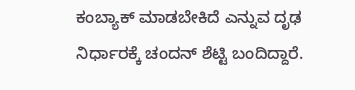ಕಂಬ್ಯಾಕ್‌ ಮಾಡಬೇಕಿದೆ ಎನ್ನುವ ದೃಢ ನಿರ್ಧಾರಕ್ಕೆ ಚಂದನ್‌ ಶೆಟ್ಟಿ ಬಂದಿದ್ದಾರೆ.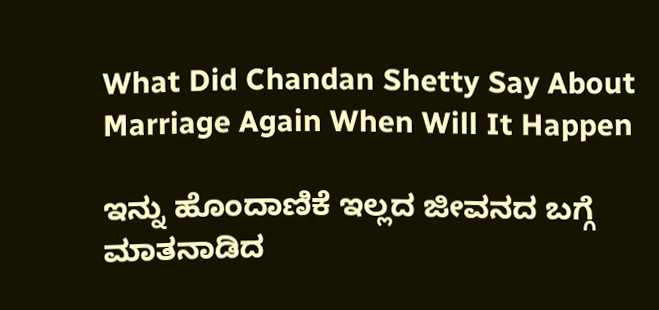What Did Chandan Shetty Say About Marriage Again When Will It Happen

ಇನ್ನು ಹೊಂದಾಣಿಕೆ ಇಲ್ಲದ ಜೀವನದ ಬಗ್ಗೆ ಮಾತನಾಡಿದ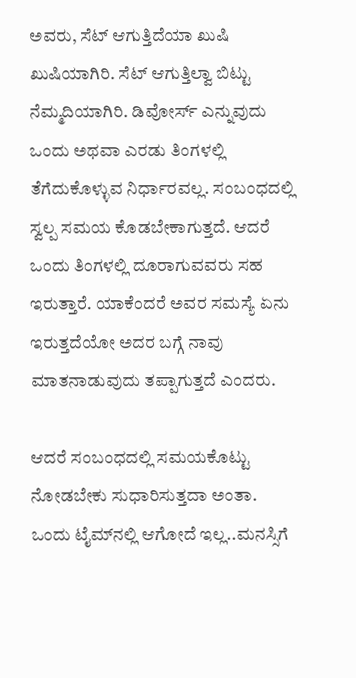ಅವರು, ಸೆಟ್‌ ಆಗುತ್ತಿದೆಯಾ ಖುಷಿ ಖುಷಿಯಾಗಿರಿ. ಸೆಟ್‌ ಆಗುತ್ತಿಲ್ವಾ ಬಿಟ್ಟು ನೆಮ್ಮದಿಯಾಗಿರಿ. ಡಿವೋರ್ಸ್ ಎನ್ನುವುದು ಒಂದು ಅಥವಾ ಎರಡು ತಿಂಗಳಲ್ಲಿ ತೆಗೆದುಕೊಳ್ಳುವ ನಿರ್ಧಾರವಲ್ಲ. ಸಂಬಂಧದಲ್ಲಿ ಸ್ವಲ್ಪ ಸಮಯ ಕೊಡಬೇಕಾಗುತ್ತದೆ. ಆದರೆ ಒಂದು ತಿಂಗಳಲ್ಲಿ ದೂರಾಗುವವರು ಸಹ ಇರುತ್ತಾರೆ. ಯಾಕೆಂದರೆ ಅವರ ಸಮಸ್ಯೆ ಏನು ಇರುತ್ತದೆಯೋ ಅದರ ಬಗ್ಗೆ ನಾವು ಮಾತನಾಡುವುದು ತಪ್ಪಾಗುತ್ತದೆ ಎಂದರು.

ಆದರೆ ಸಂಬಂಧದಲ್ಲಿ ಸಮಯಕೊಟ್ಟು ನೋಡಬೇಕು ಸುಧಾರಿಸುತ್ತದಾ ಅಂತಾ. ಒಂದು ಟೈಮ್‌ನಲ್ಲಿ ಆಗೋದೆ ಇಲ್ಲ..ಮನಸ್ಸಿಗೆ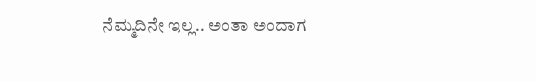ನೆಮ್ಮದಿನೇ ಇಲ್ಲ.. ಅಂತಾ ಅಂದಾಗ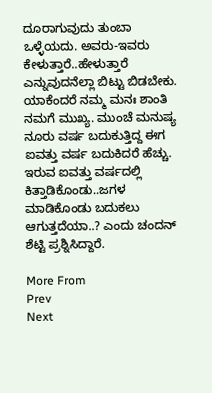ದೂರಾಗುವುದು ತುಂಬಾ ಒಳ್ಳೆಯದು. ಅವರು-ಇವರು ಕೇಳುತ್ತಾರೆ..ಹೇಳುತ್ತಾರೆ ಎನ್ನುವುದನೆಲ್ಲಾ ಬಿಟ್ಟು ಬಿಡಬೇಕು. ಯಾಕೆಂದರೆ ನಮ್ಮ ಮನಃ ಶಾಂತಿ ನಮಗೆ ಮುಖ್ಯ. ಮುಂಚೆ ಮನುಷ್ಯ ನೂರು ವರ್ಷ ಬದುಕುತ್ತಿದ್ದ ಈಗ ಐವತ್ತು ವರ್ಷ ಬದುಕಿದರೆ ಹೆಚ್ಚು. ಇರುವ ಐವತ್ತು ವರ್ಷದಲ್ಲಿ ಕಿತ್ತಾಡಿಕೊಂಡು..ಜಗಳ ಮಾಡಿಕೊಂಡು ಬದುಕಲು ಆಗುತ್ತದೆಯಾ..? ಎಂದು ಚಂದನ್‌ ಶೆಟ್ಟಿ ಪ್ರಶ್ನಿಸಿದ್ದಾರೆ.

More From
Prev
Next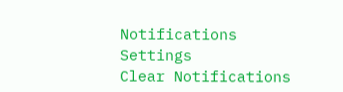Notifications
Settings
Clear Notifications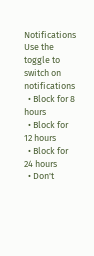Notifications
Use the toggle to switch on notifications
  • Block for 8 hours
  • Block for 12 hours
  • Block for 24 hours
  • Don't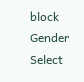block
Gender
Select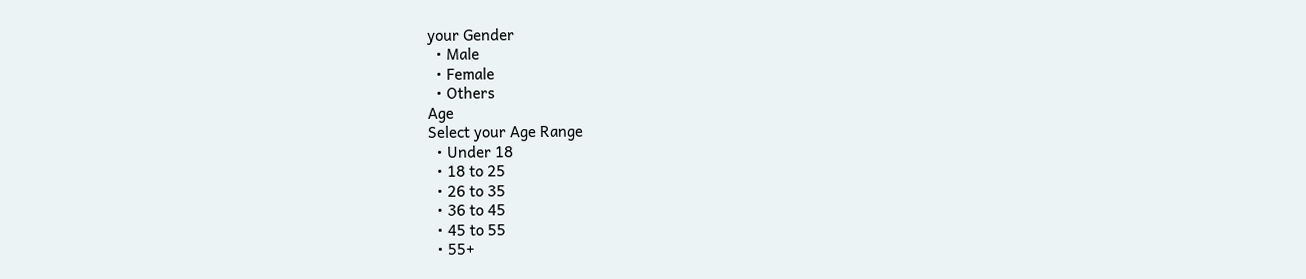your Gender
  • Male
  • Female
  • Others
Age
Select your Age Range
  • Under 18
  • 18 to 25
  • 26 to 35
  • 36 to 45
  • 45 to 55
  • 55+